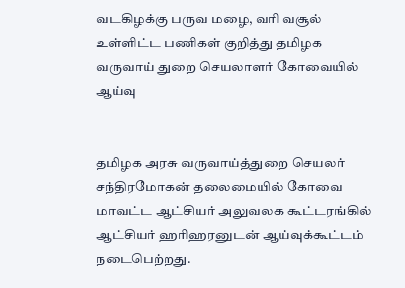வடகிழக்கு பருவ மழை, வரி வசூல் உள்ளிட்ட பணிகள் குறித்து தமிழக வருவாய் துறை செயலாளர் கோவையில் ஆய்வு


தமிழக அரசு வருவாய்த்துறை செயலர் சந்திரமோகன் தலைமையில் கோவை மாவட்ட ஆட்சியர் அலுவலக கூட்டரங்கில் ஆட்சியர் ஹரிஹரனுடன் ஆய்வுக்கூட்டம் நடைபெற்றது.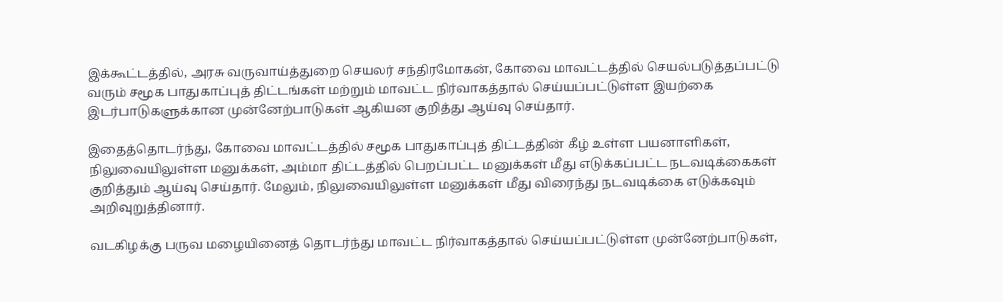இக்கூட்டத்தில், அரசு வருவாய்த்துறை செயலர் சந்திரமோகன், கோவை மாவட்டத்தில் செயல்படுத்தப்பட்டு வரும் சமூக பாதுகாப்புத் திட்டங்கள் மற்றும் மாவட்ட நிர்வாகத்தால் செய்யப்பட்டுள்ள இயற்கை இடர்பாடுகளுக்கான முன்னேற்பாடுகள் ஆகியன குறித்து ஆய்வு செய்தார்.

இதைத்தொடர்ந்து, கோவை மாவட்டத்தில் சமூக பாதுகாப்புத் திட்டத்தின் கீழ் உள்ள பயனாளிகள், நிலுவையிலுள்ள மனுக்கள், அம்மா திட்டத்தில் பெறப்பட்ட மனுக்கள் மீது எடுக்கப்பட்ட நடவடிக்கைகள் குறித்தும் ஆய்வு செய்தார். மேலும், நிலுவையிலுள்ள மனுக்கள் மீது விரைந்து நடவடிக்கை எடுக்கவும் அறிவுறுத்தினார்.

வடகிழக்கு பருவ மழையினைத் தொடர்ந்து மாவட்ட நிர்வாகத்தால் செய்யப்பட்டுள்ள முன்னேற்பாடுகள்,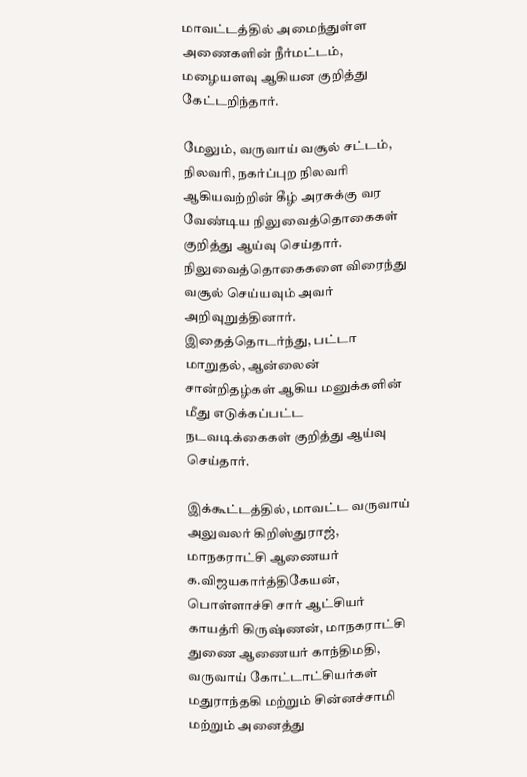மாவட்டத்தில் அமைந்துள்ள அணைகளின் நீர்மட்டம், மழையளவு ஆகியன குறித்து கேட்டறிந்தார்.

மேலும், வருவாய் வசூல் சட்டம், நிலவரி, நகர்ப்புற நிலவரி ஆகியவற்றின் கீழ் அரசுக்கு வர வேண்டிய நிலுவைத்தொகைகள் குறித்து ஆய்வு செய்தார். நிலுவைத்தொகைகளை விரைந்து வசூல் செய்யவும் அவர் அறிவுறுத்தினார். இதைத்தொடர்ந்து, பட்டா மாறுதல், ஆன்லைன் சான்றிதழ்கள் ஆகிய மனுக்களின் மீது எடுக்கப்பட்ட நடவடிக்கைகள் குறித்து ஆய்வு செய்தார்.

இக்கூட்டத்தில், மாவட்ட வருவாய் அலுவலர் கிறிஸ்துராஜ், மாநகராட்சி ஆணையர் க.விஜயகார்த்திகேயன், பொள்ளாச்சி சார் ஆட்சியர் காயத்ரி கிருஷ்ணன், மாநகராட்சி துணை ஆணையர் காந்திமதி, வருவாய் கோட்டாட்சியர்கள் மதுராந்தகி மற்றும் சின்னச்சாமி மற்றும் அனைத்து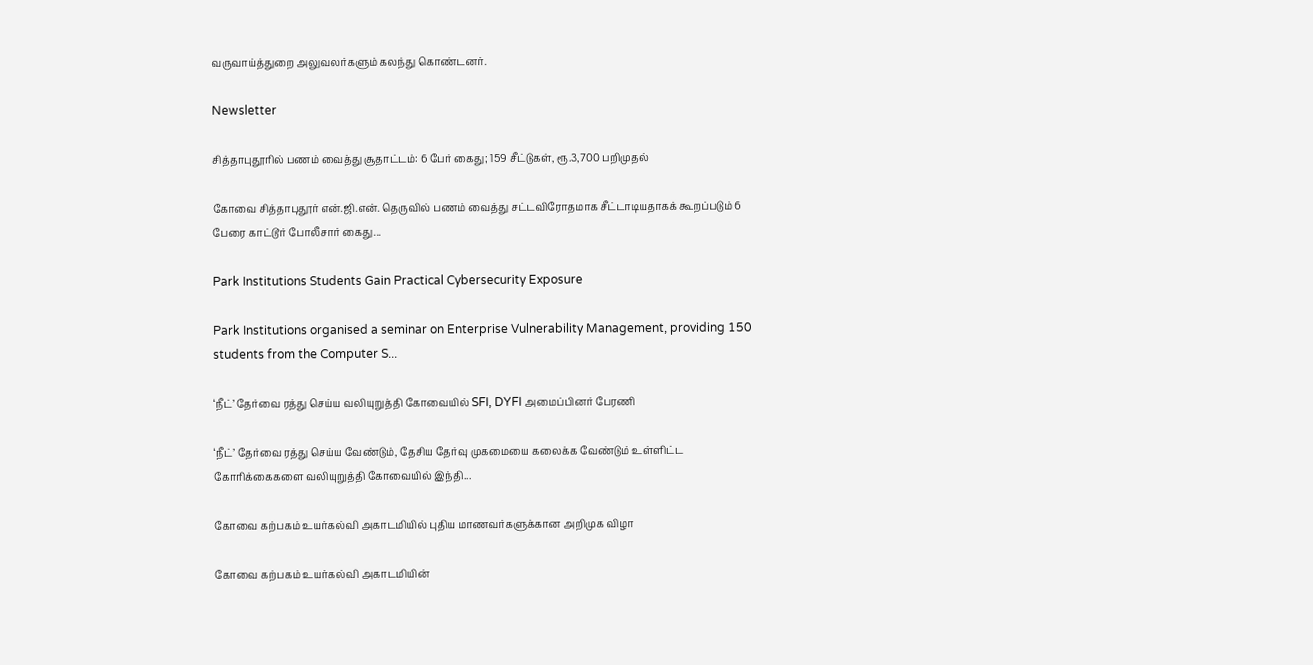வருவாய்த்துறை அலுவலர்களும் கலந்து கொண்டனர்.

Newsletter

சித்தாபுதூரில் பணம் வைத்து சூதாட்டம்: 6 பேர் கைது; 159 சீட்டுகள், ரூ.3,700 பறிமுதல்

கோவை சித்தாபுதூர் என்.ஜி.என். தெருவில் பணம் வைத்து சட்டவிரோதமாக சீட்டாடியதாகக் கூறப்படும் 6 பேரை காட்டூர் போலீசார் கைது...

Park Institutions Students Gain Practical Cybersecurity Exposure

Park Institutions organised a seminar on Enterprise Vulnerability Management, providing 150 students from the Computer S...

‘நீட்’ தேர்வை ரத்து செய்ய வலியுறுத்தி கோவையில் SFI, DYFI அமைப்பினர் பேரணி

‘நீட்’ தேர்வை ரத்து செய்ய வேண்டும், தேசிய தேர்வு முகமையை கலைக்க வேண்டும் உள்ளிட்ட கோரிக்கைகளை வலியுறுத்தி கோவையில் இந்தி...

கோவை கற்பகம் உயர்கல்வி அகாடமியில் புதிய மாணவர்களுக்கான அறிமுக விழா

கோவை கற்பகம் உயர்கல்வி அகாடமியின்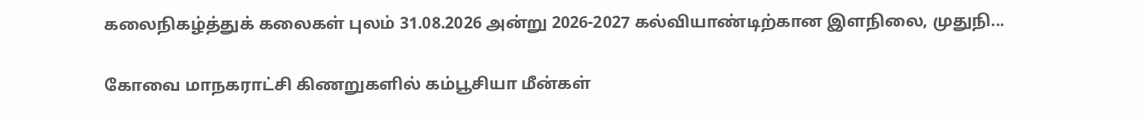கலைநிகழ்த்துக் கலைகள் புலம் 31.08.2026 அன்று 2026-2027 கல்வியாண்டிற்கான இளநிலை, முதுநி...

கோவை மாநகராட்சி கிணறுகளில் கம்பூசியா மீன்கள்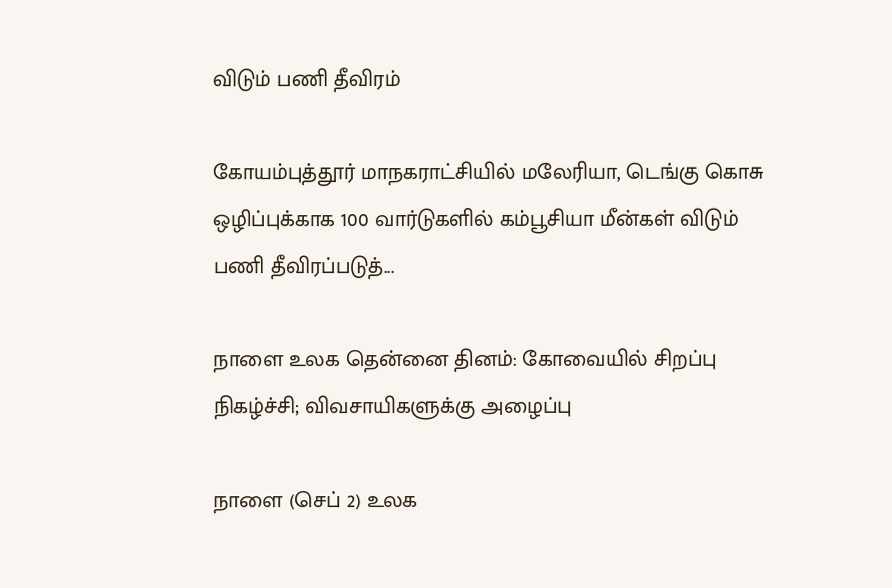விடும் பணி தீவிரம்

கோயம்புத்தூர் மாநகராட்சியில் மலேரியா, டெங்கு கொசு ஒழிப்புக்காக 100 வார்டுகளில் கம்பூசியா மீன்கள் விடும் பணி தீவிரப்படுத்...

நாளை உலக தென்னை தினம்: கோவையில் சிறப்பு நிகழ்ச்சி; விவசாயிகளுக்கு அழைப்பு

நாளை (செப் 2) உலக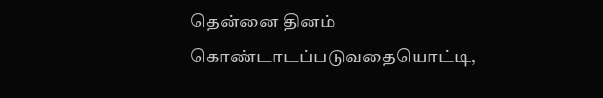தென்னை தினம் கொண்டாடப்படுவதையொட்டி,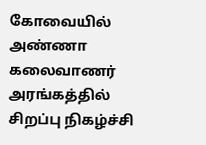கோவையில் அண்ணா கலைவாணர் அரங்கத்தில் சிறப்பு நிகழ்ச்சி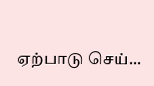ஏற்பாடு செய்...